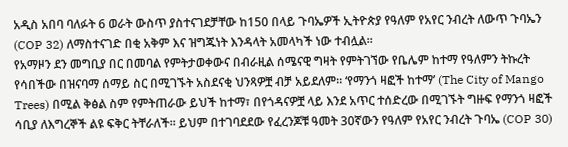አዲስ አበባ ባለፉት 6 ወራት ውስጥ ያስተናገደቻቸው ከ150 በላይ ጉባኤዎች ኢትዮጵያ የዓለም የአየር ንብረት ለውጥ ጉባኤን (COP 32) ለማስተናገድ በቂ አቅም እና ዝግጁነት እንዳላት አመላካች ነው ተብሏል።
የአማዞን ደን መግቢያ በር በመባል የምትታወቀውና በብራዚል ሰሜናዊ ግዛት የምትገኘው የቤሌም ከተማ የዓለምን ትኩረት የሳበችው በዝናባማ ሰማይ ስር በሚገኙት አስደናቂ ህንጻዎቿ ብቻ አይደለም። ‘የማንጎ ዛፎች ከተማ’ (The City of Mango Trees) በሚል ቅፅል ስም የምትጠራው ይህች ከተማ፣ በየጎዳናዎቿ ላይ እንደ አጥር ተሰድረው በሚገኙት ግዙፍ የማንጎ ዛፎች ሳቢያ ለእግረኞች ልዩ ፍቅር ትቸራለች። ይህም በተገባደደው የፈረንጆቹ ዓመት 30ኛውን የዓለም የአየር ንብረት ጉባኤ (COP 30)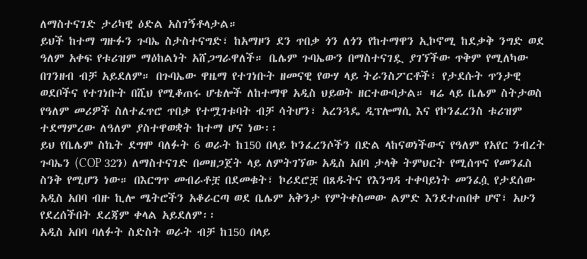ለማስተናገድ ታሪካዊ ዕድል አስገኝቶላታል።
ይህች ከተማ ግዙፉን ጉባኤ ስታስተናግድ፣ ከአማዞን ደን ጥበቃ ጎን ለጎን የከተማዋን ኢኮኖሚ ከደቃቅ ንግድ ወደ ዓለም አቀፍ የቱሪዝም ማዕከልነት አሸጋግራዋለች። ቤሌም ጉባኤውን በማስተናገዷ ያገኘችው ጥቅም የሚለካው በገንዘብ ብቻ አይደለም። በጉባኤው ዋዜማ የተገነቡት ዘመናዊ የውሃ ላይ ትራንስፖርቶች፣ የታደሱት ጥንታዊ ወደቦችና የተገነቡት በሺህ የሚቆጠሩ ሆቴሎች ለከተማዋ አዲስ ህይወት ዘርተውባታል። ዛሬ ላይ ቤሌም ስትታወስ የዓለም መሪዎች ስለተፈጥሮ ጥበቃ የተሟገቱባት ብቻ ሳትሆን፣ አረንጓዴ ዲፕሎማሲ እና የኮንፈረንስ ቱሪዝም ተደማምረው ለዓለም ያስተዋወቋት ከተማ ሆና ነው፡፡
ይህ የቤሌም ስኬት ደግሞ ባለፉት 6 ወራት ከ150 በላይ ኮንፈረንሶችን በድል ላከናወነችውና የዓለም የአየር ንብረት ጉባኤን (COP 32ን) ለማስተናገድ በመዘጋጀት ላይ ለምትገኘው አዲስ አበባ ታላቅ ትምህርት የሚሰጥና የመንፈስ ስንቅ የሚሆን ነው። በእርግጥ መብራቶቿ በደመቁት፣ ኮሪደሮቿ በጸዱትና የእንግዳ ተቀባይነት መንፈሷ የታደሰው አዲስ አበባ ብዙ ኪሎ ሜትሮችን አቆራርጣ ወደ ቤሌም አቅንታ የምትቀስመው ልምድ እንደተጠበቀ ሆኖ፣ አሁን የደረሰችበት ደረጃም ቀላል አይደለም፡፡
አዲስ አበባ ባለፉት ስድስት ወራት ብቻ ከ150 በላይ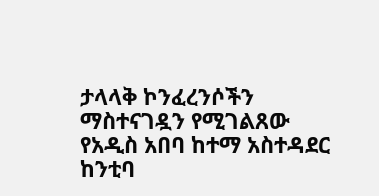ታላላቅ ኮንፈረንሶችን ማስተናገዷን የሚገልጸው የአዲስ አበባ ከተማ አስተዳደር ከንቲባ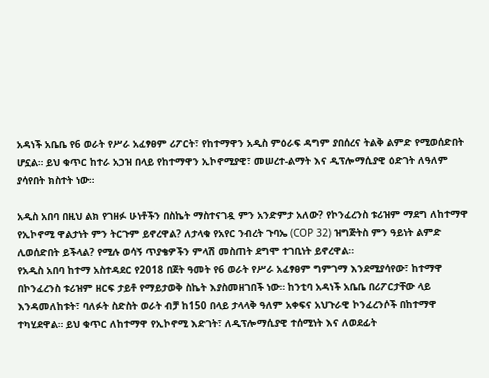አዳነች አቤቤ የ6 ወራት የሥራ አፈፃፀም ሪፖርት፣ የከተማዋን አዲስ ምዕራፍ ዳግም ያበሰረና ትልቅ ልምድ የሚወሰድበት ሆኗል። ይህ ቁጥር ከተራ አኃዝ በላይ የከተማዋን ኢኮኖሚያዊ፣ መሠረተ-ልማት እና ዲፕሎማሲያዊ ዕድገት ለዓለም ያሳየበት ክስተት ነው።

አዲስ አበባ በዚህ ልክ የገዘፉ ሁነቶችን በስኬት ማስተናገዷ ምን አንድምታ አለው? የኮንፈረንስ ቱሪዝም ማደግ ለከተማዋ የኢኮኖሚ ዋልታነት ምን ትርጉም ይኖረዋል? ለታላቁ የአየር ንብረት ጉባኤ (COP 32) ዝግጅትስ ምን ዓይነት ልምድ ሊወሰድበት ይችላል? የሚሉ ወሳኝ ጥያቄዎችን ምላሽ መስጠት ደግሞ ተገቢነት ይኖረዋል፡፡
የአዲስ አበባ ከተማ አስተዳደር የ2018 በጀት ዓመት የ6 ወራት የሥራ አፈፃፀም ግምገማ እንደሚያሳየው፣ ከተማዋ በኮንፈረንስ ቱሪዝም ዘርፍ ታይቶ የማይታወቅ ስኬት እያስመዘገበች ነው። ከንቲባ አዳነች አቤቤ በሪፖርታቸው ላይ እንዳመለከቱት፣ ባለፉት ስድስት ወራት ብቻ ከ150 በላይ ታላላቅ ዓለም አቀፍና አህጉራዊ ኮንፈረንሶች በከተማዋ ተካሂደዋል። ይህ ቁጥር ለከተማዋ የኢኮኖሚ እድገት፣ ለዲፕሎማሲያዊ ተሰሚነት እና ለወደፊት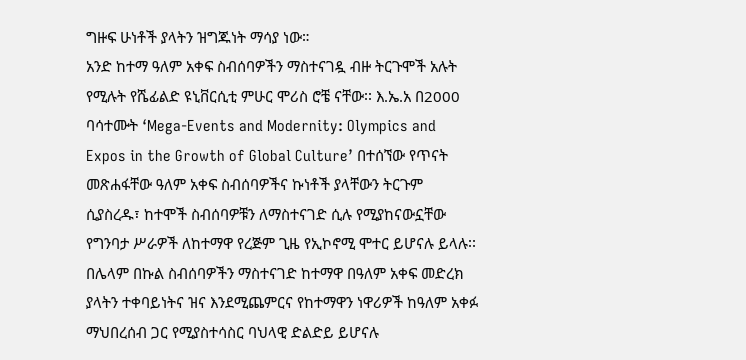ግዙፍ ሁነቶች ያላትን ዝግጁነት ማሳያ ነው።
አንድ ከተማ ዓለም አቀፍ ስብሰባዎችን ማስተናገዷ ብዙ ትርጉሞች አሉት የሚሉት የሼፊልድ ዩኒቨርሲቲ ምሁር ሞሪስ ሮቼ ናቸው፡፡ እ.ኤ.አ በ2000 ባሳተሙት ‘Mega-Events and Modernity: Olympics and Expos in the Growth of Global Culture’ በተሰኘው የጥናት መጽሐፋቸው ዓለም አቀፍ ስብሰባዎችና ኩነቶች ያላቸውን ትርጉም ሲያስረዱ፣ ከተሞች ስብሰባዎቹን ለማስተናገድ ሲሉ የሚያከናውኗቸው የግንባታ ሥራዎች ለከተማዋ የረጅም ጊዜ የኢኮኖሚ ሞተር ይሆናሉ ይላሉ፡፡
በሌላም በኩል ስብሰባዎችን ማስተናገድ ከተማዋ በዓለም አቀፍ መድረክ ያላትን ተቀባይነትና ዝና እንደሚጨምርና የከተማዋን ነዋሪዎች ከዓለም አቀፉ ማህበረሰብ ጋር የሚያስተሳስር ባህላዊ ድልድይ ይሆናሉ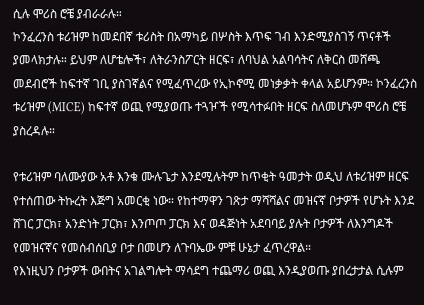ሲሉ ሞሪስ ሮቼ ያብራራሉ።
ኮንፈረንስ ቱሪዝም ከመደበኛ ቱሪስት በአማካይ በሦስት እጥፍ ገብ እንድሚያስገኝ ጥናቶች ያመላክታሉ። ይህም ለሆቴሎች፣ ለትራንስፖርት ዘርፍ፣ ለባህል አልባሳትና ለቅርስ መሸጫ መደብሮች ከፍተኛ ገቢ ያስገኛልና የሚፈጥረው የኢኮኖሚ መነቃቃት ቀላል አይሆንም። ኮንፈረንስ ቱሪዝም (MICE) ከፍተኛ ወጪ የሚያወጡ ተጓዦች የሚሳተፉበት ዘርፍ ስለመሆኑም ሞሪስ ሮቼ ያስረዳሉ።

የቱሪዝም ባለሙያው አቶ እንቁ ሙሉጌታ እንደሚሉትም ከጥቂት ዓመታት ወዲህ ለቱሪዝም ዘርፍ የተሰጠው ትኩረት እጅግ አመርቂ ነው። የከተማዋን ገጽታ ማሻሻልና መዝናኛ ቦታዎች የሆኑት እንደ ሸገር ፓርክ፣ አንድነት ፓርክ፣ እንጦጦ ፓርክ እና ወዳጅነት አደባባይ ያሉት ቦታዎች ለእንግዶች የመዝናኛና የመሰብሰቢያ ቦታ በመሆን ለጉባኤው ምቹ ሁኔታ ፈጥረዋል።
የእነዚህን ቦታዎች ውበትና አገልግሎት ማሳደግ ተጨማሪ ወጪ እንዲያወጡ ያበረታታል ሲሉም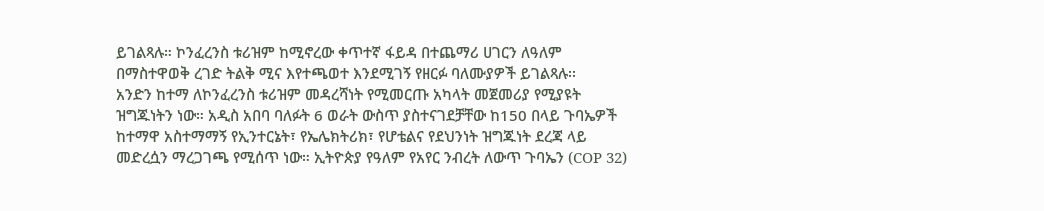ይገልጻሉ። ኮንፈረንስ ቱሪዝም ከሚኖረው ቀጥተኛ ፋይዳ በተጨማሪ ሀገርን ለዓለም በማስተዋወቅ ረገድ ትልቅ ሚና እየተጫወተ እንደሚገኝ የዘርፉ ባለሙያዎች ይገልጻሉ፡፡
አንድን ከተማ ለኮንፈረንስ ቱሪዝም መዳረሻነት የሚመርጡ አካላት መጀመሪያ የሚያዩት ዝግጁነትን ነው። አዲስ አበባ ባለፉት 6 ወራት ውስጥ ያስተናገደቻቸው ከ150 በላይ ጉባኤዎች ከተማዋ አስተማማኝ የኢንተርኔት፣ የኤሌክትሪክ፣ የሆቴልና የደህንነት ዝግጁነት ደረጃ ላይ መድረሷን ማረጋገጫ የሚሰጥ ነው። ኢትዮጵያ የዓለም የአየር ንብረት ለውጥ ጉባኤን (COP 32)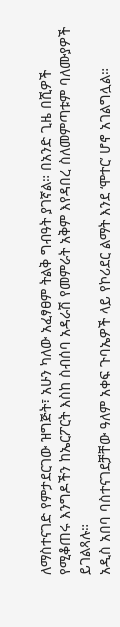ለማስተናገድ የምታደርገው ዝግጅት፣ አሁን ካለው አፈፃፀም ትልቅ ግብዓት ያገኛል። በአንድ ጊዜ በሺዎች የሚቆጠሩ እንግዶችን ከኤርፖርት እስከ ስብሰባ አዳራሽ የመምራት አቅም እየዳበረ ስለመምጣቱም ባለሙያዎች ይገልጻሉ።
አዲስ አበባ ባስተናገደቻቸው ዓለም አቀፍ ጉባኤዎች ላይ የኮሪደር ልማት እንደ ‘ሞተር’ ሆኖ አገልግሏል።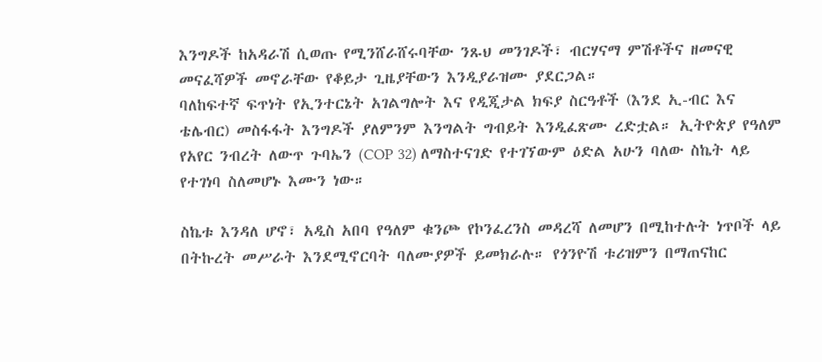እንግዶች ከአዳራሽ ሲወጡ የሚንሸራሸሩባቸው ንጹህ መንገዶች፣ ብርሃናማ ምሽቶችና ዘመናዊ መናፈሻዎች መኖራቸው የቆይታ ጊዜያቸውን እንዲያራዝሙ ያደርጋል።
ባለከፍተኛ ፍጥነት የኢንተርኔት አገልግሎት እና የዲጂታል ክፍያ ስርዓቶች (እንደ ኢ-ብር እና ቴሌብር) መስፋፋት እንግዶች ያለምንም እንግልት ግብይት እንዲፈጽሙ ረድቷል። ኢትዮጵያ የዓለም የአየር ንብረት ለውጥ ጉባኤን (COP 32) ለማስተናገድ የተገኘውም ዕድል አሁን ባለው ስኬት ላይ የተገነባ ስለመሆኑ እሙን ነው።

ስኬቱ እንዳለ ሆኖ፣ አዲስ አበባ የዓለም ቁንጮ የኮንፈረንስ መዳረሻ ለመሆን በሚከተሉት ነጥቦች ላይ በትኩረት መሥራት እንደሚኖርባት ባለሙያዎች ይመክራሉ። የጎንዮሽ ቱሪዝምን በማጠናከር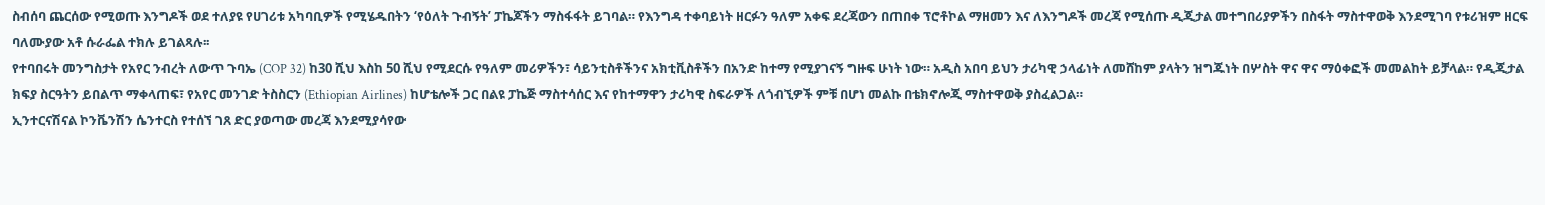ስብሰባ ጨርሰው የሚወጡ እንግዶች ወደ ተለያዩ የሀገሪቱ አካባቢዎች የሚሄዱበትን ‘የዕለት ጉብኝት’ ፓኬጆችን ማስፋፋት ይገባል። የእንግዳ ተቀባይነት ዘርፉን ዓለም አቀፍ ደረጃውን በጠበቀ ፕሮቶኮል ማዘመን እና ለእንግዶች መረጃ የሚሰጡ ዲጂታል መተግበሪያዎችን በስፋት ማስተዋወቅ እንደሚገባ የቱሪዝም ዘርፍ ባለሙያው አቶ ሱራፌል ተክሉ ይገልጻሉ፡፡
የተባበሩት መንግስታት የአየር ንብረት ለውጥ ጉባኤ (COP 32) ከ30 ሺህ እስከ 50 ሺህ የሚደርሱ የዓለም መሪዎችን፣ ሳይንቲስቶችንና አክቲቪስቶችን በአንድ ከተማ የሚያገናኝ ግዙፍ ሁነት ነው። አዲስ አበባ ይህን ታሪካዊ ኃላፊነት ለመሸከም ያላትን ዝግጁነት በሦስት ዋና ዋና ማዕቀፎች መመልከት ይቻላል። የዲጂታል ክፍያ ስርዓትን ይበልጥ ማቀላጠፍ፣ የአየር መንገድ ትስስርን (Ethiopian Airlines) ከሆቴሎች ጋር በልዩ ፓኬጅ ማስተሳሰር እና የከተማዋን ታሪካዊ ስፍራዎች ለጎብኚዎች ምቹ በሆነ መልኩ በቴክኖሎጂ ማስተዋወቅ ያስፈልጋል።
ኢንተርናሽናል ኮንቬንሽን ሴንተርስ የተሰኘ ገጸ ድር ያወጣው መረጃ እንደሚያሳየው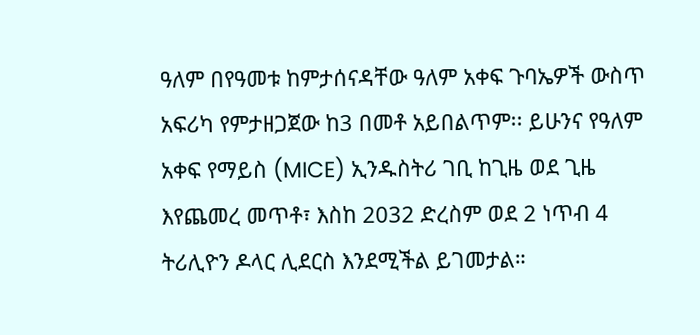ዓለም በየዓመቱ ከምታሰናዳቸው ዓለም አቀፍ ጉባኤዎች ውስጥ አፍሪካ የምታዘጋጀው ከ3 በመቶ አይበልጥም፡፡ ይሁንና የዓለም አቀፍ የማይስ (MICE) ኢንዱስትሪ ገቢ ከጊዜ ወደ ጊዜ እየጨመረ መጥቶ፣ እስከ 2032 ድረስም ወደ 2 ነጥብ 4 ትሪሊዮን ዶላር ሊደርስ እንደሚችል ይገመታል።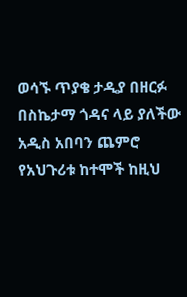ወሳኙ ጥያቄ ታዲያ በዘርፉ በስኬታማ ጎዳና ላይ ያለችው አዲስ አበባን ጨምሮ የአህጉሪቱ ከተሞች ከዚህ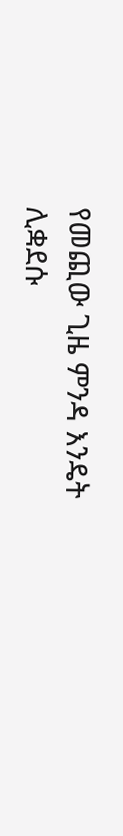የመጪው ጊዜ ምንዳ እንዴት ሊቋደሱ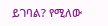ይገባል? የሚለው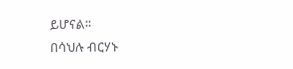ይሆናል፡፡
በሳህሉ ብርሃኑ